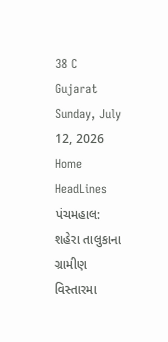38 C
Gujarat
Sunday, July 12, 2026
Home HeadLines પંચમહાલ: શહેરા તાલુકાના ગ્રામીણ વિસ્તારમા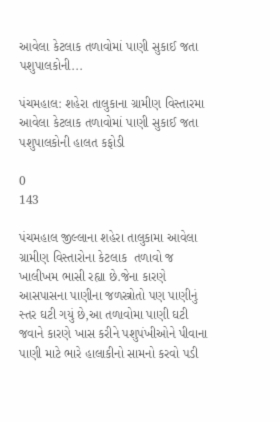આવેલા કેટલાક તળાવોમાં પાણી સુકાઈ જતા  પશુપાલકોની...

પંચમહાલ: શહેરા તાલુકાના ગ્રામીણ વિસ્તારમા આવેલા કેટલાક તળાવોમાં પાણી સુકાઈ જતા  પશુપાલકોની હાલત કફોડી

0
143

પંચમહાલ જીલ્લાના શહેરા તાલુકામા આવેલા ગ્રામીણ વિસ્તારોના કેટલાક  તળાવો જ ખાલીખમ ભાસી રહ્યા છે.જેના કારણે આસપાસના પાણીના જળસ્ત્રોતો પણ પાણીનું સ્તર ઘટી ગયું છે,આ તળાવોમા પાણી ઘટી જવાને કારણે ખાસ કરીને પશુપંખીઓને પીવાના પાણી માટે ભારે હાલાકીનો સામનો કરવો પડી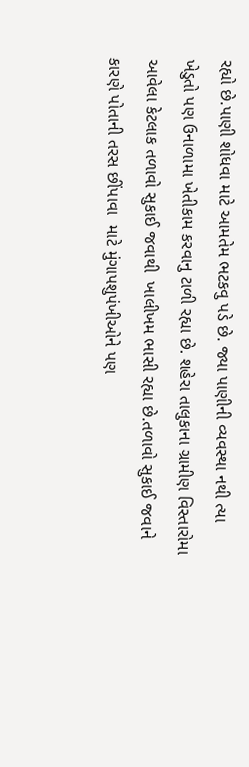રહ્યો છે.પાણી શોધવા માટે આમતેમ ભટકવુ પડે છે. જ્યા પાણીની વ્યવસ્થા નથી ત્યા ખેડુતો પણ ઉનાળામા ખેતીકામ કરવાનુ ટાળી રહ્યા છે. શહેરા તાલુકાના ગ્રામીણ વિસ્તારોમા આવેલા કેટલાક તળાવો સુકાઈ જવાથી  ખાલીખમ ભાસી રહ્યા છે.તળાવો સુકાઈ જવાને કારણે પોતાની તરસ છીંપાવા  માટે મુંગાપશુપંખીઓને પણ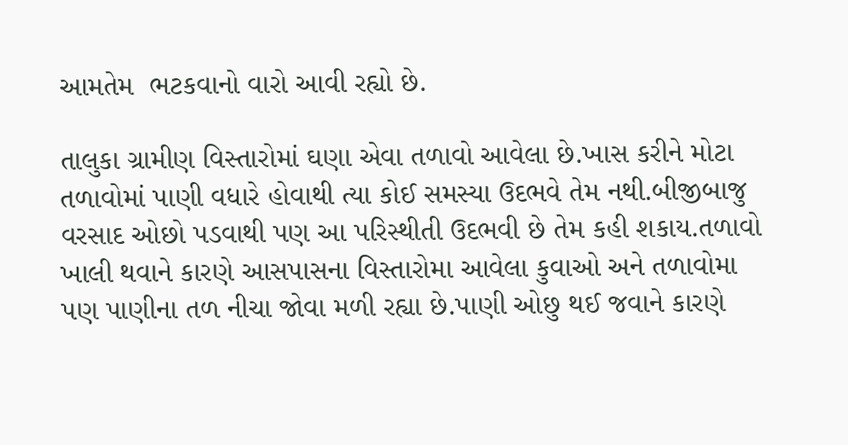આમતેમ  ભટકવાનો વારો આવી રહ્યો છે.

તાલુકા ગ્રામીણ વિસ્તારોમાં ઘણા એવા તળાવો આવેલા છે.ખાસ કરીને મોટા તળાવોમાં પાણી વધારે હોવાથી ત્યા કોઈ સમસ્યા ઉદભવે તેમ નથી.બીજીબાજુ વરસાદ ઓછો પડવાથી પણ આ પરિસ્થીતી ઉદભવી છે તેમ કહી શકાય.તળાવો ખાલી થવાને કારણે આસપાસના વિસ્તારોમા આવેલા કુવાઓ અને તળાવોમા પણ પાણીના તળ નીચા જોવા મળી રહ્યા છે.પાણી ઓછુ થઈ જવાને કારણે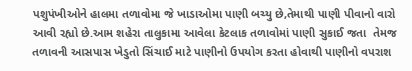પશુપંખીઓને હાલમા તળાવોમા જે ખાડાઓમા પાણી બચ્યુ છે,તેમાથી પાણી પીવાનો વારો આવી રહ્યો છે.આમ શહેરા તાલુકામા આવેલા કેટલાક તળાવોમાં પાણી સુકાઈ જતા  તેમજ તળાવની આસપાસ ખેડુતો સિંચાઈ માટે પાણીનો ઉપયોગ કરતા હોવાથી પાણીનો વપરાશ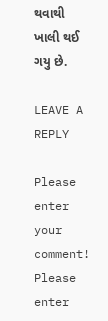થવાથી ખાલી થઈ ગયુ છે.

LEAVE A REPLY

Please enter your comment!
Please enter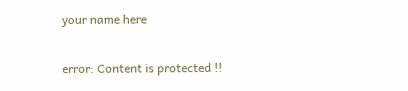your name here

error: Content is protected !!